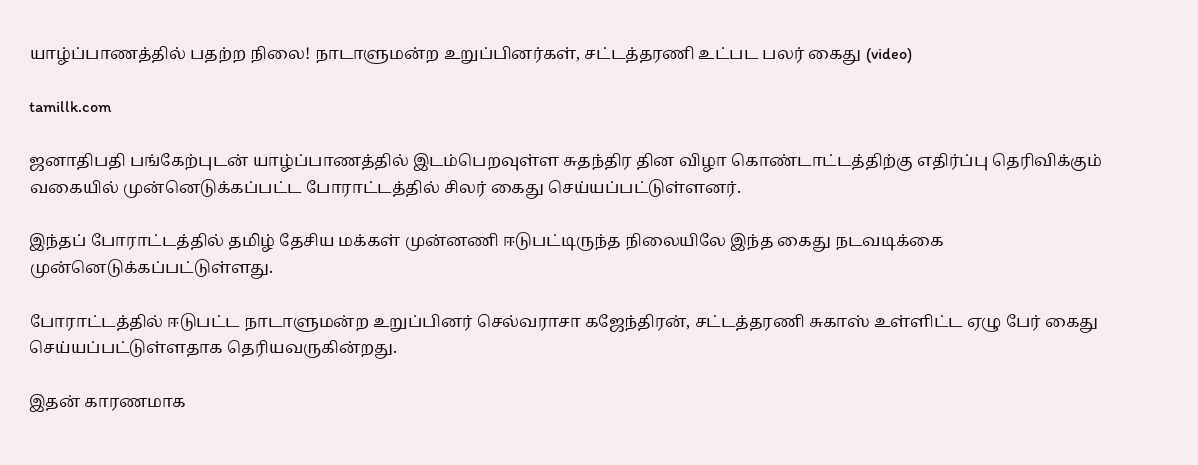யாழ்ப்பாணத்தில் பதற்ற நிலை! நாடாளுமன்ற உறுப்பினர்கள், சட்டத்தரணி உட்பட பலர் கைது (video)

tamillk.com

ஜனாதிபதி பங்கேற்புடன் யாழ்ப்பாணத்தில் இடம்பெறவுள்ள சுதந்திர தின விழா கொண்டாட்டத்திற்கு எதிர்ப்பு தெரிவிக்கும் வகையில் முன்னெடுக்கப்பட்ட போராட்டத்தில் சிலர் கைது செய்யப்பட்டுள்ளனர்.

இந்தப் போராட்டத்தில் தமிழ் தேசிய மக்கள் முன்னணி ஈடுபட்டிருந்த நிலையிலே இந்த கைது நடவடிக்கை முன்னெடுக்கப்பட்டுள்ளது.

போராட்டத்தில் ஈடுபட்ட நாடாளுமன்ற உறுப்பினர் செல்வராசா கஜேந்திரன், சட்டத்தரணி சுகாஸ் உள்ளிட்ட ஏழு பேர் கைது செய்யப்பட்டுள்ளதாக தெரியவருகின்றது.

இதன் காரணமாக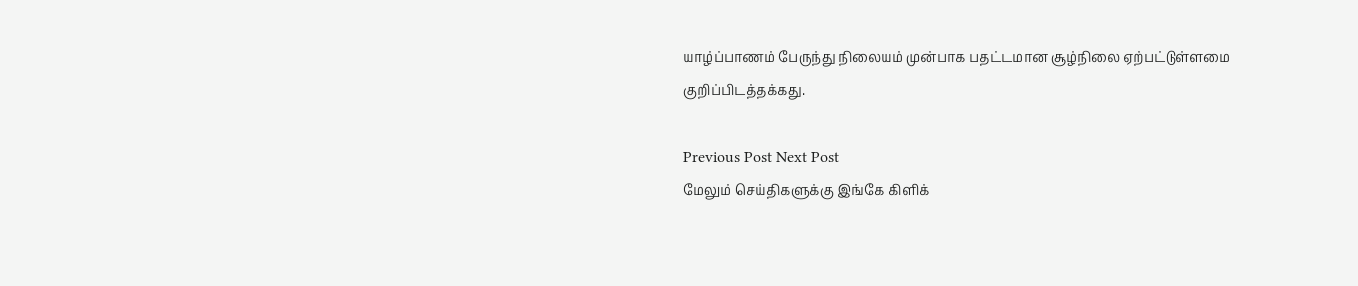யாழ்ப்பாணம் பேருந்து நிலையம் முன்பாக பதட்டமான சூழ்நிலை ஏற்பட்டுள்ளமை குறிப்பிடத்தக்கது.

Previous Post Next Post
மேலும் செய்திகளுக்கு இங்கே கிளிக்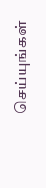செய்யுங்கள்